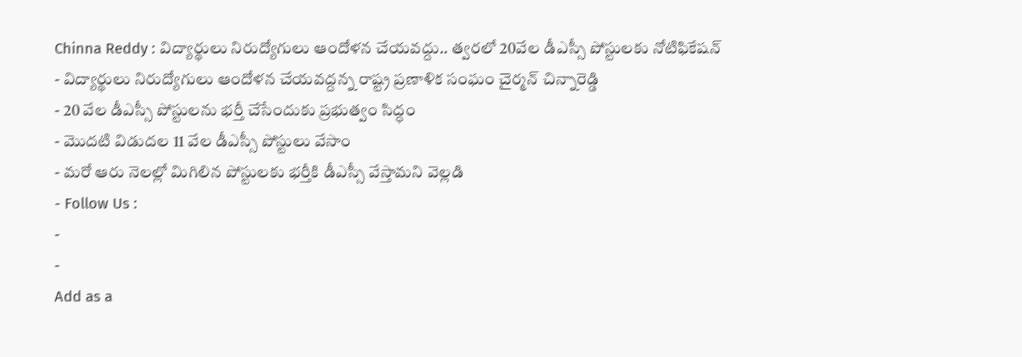Chinna Reddy : విద్యార్థులు నిరుద్యోగులు ఆందోళన చేయవద్దు.. త్వరలో 20వేల డీఎస్సీ పోస్టులకు నోటిఫికేషన్
- విద్యార్థులు నిరుద్యోగులు ఆందోళన చేయవద్దన్న రాష్ట్ర ప్రణాళిక సంఘం చైర్మన్ చిన్నారెడ్డి
- 20 వేల డీఎస్సీ పోస్టులను భర్తీ చేసేందుకు ప్రభుత్వం సిద్ధం
- మొదటి విడుదల 11 వేల డీఎస్సీ పోస్టులు వేసాం
- మరో ఆరు నెలల్లో మిగిలిన పోస్టులకు భర్తీకి డీఎస్సీ వేస్తామని వెల్లడి
- Follow Us :
-
-
Add as a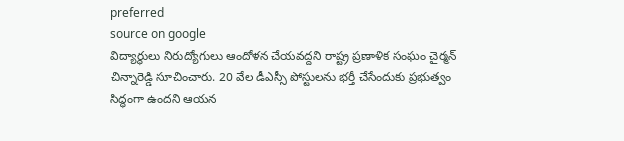preferred
source on google
విద్యార్థులు నిరుద్యోగులు ఆందోళన చేయవద్దని రాష్ట్ర ప్రణాళిక సంఘం చైర్మన్ చిన్నారెడ్డి సూచించారు. 20 వేల డీఎస్సీ పోస్టులను భర్తీ చేసేందుకు ప్రభుత్వం సిద్ధంగా ఉందని ఆయన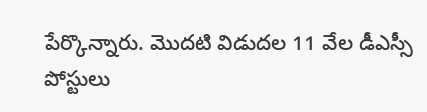పేర్కొన్నారు. మొదటి విడుదల 11 వేల డీఎస్సీ పోస్టులు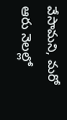వేసామని, మరో ఆరు నెలల్లో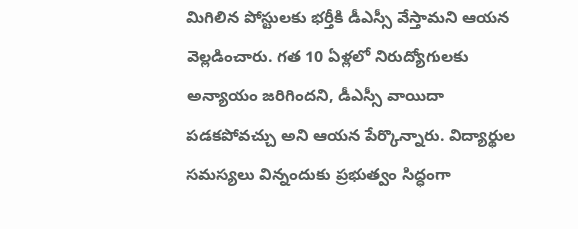మిగిలిన పోస్టులకు భర్తీకి డీఎస్సీ వేస్తామని ఆయన వెల్లడించారు. గత 10 ఏళ్లలో నిరుద్యోగులకు అన్యాయం జరిగిందని, డీఎస్సీ వాయిదా పడకపోవచ్చు అని ఆయన పేర్కొన్నారు. విద్యార్థుల సమస్యలు విన్నందుకు ప్రభుత్వం సిద్ధంగా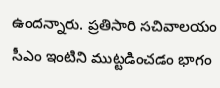ఉందన్నారు. ప్రతిసారి సచివాలయం సీఎం ఇంటిని ముట్టడించడం భాగం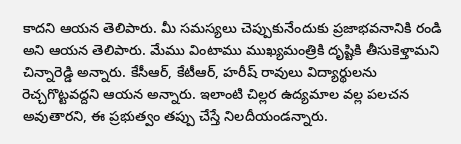కాదని ఆయన తెలిపారు. మీ సమస్యలు చెప్పుకునేందుకు ప్రజాభవనానికి రండి అని ఆయన తెలిపారు. మేము వింటాము ముఖ్యమంత్రికి దృష్టికి తీసుకెళ్తామని చిన్నారెడ్డి అన్నారు. కేసీఆర్, కేటీఆర్, హరీష్ రావులు విద్యార్థులను రెచ్చగొట్టవద్దని ఆయన అన్నారు. ఇలాంటి చిల్లర ఉద్యమాల వల్ల పలచన అవుతారని, ఈ ప్రభుత్వం తప్పు చేస్తే నిలదీయండన్నారు.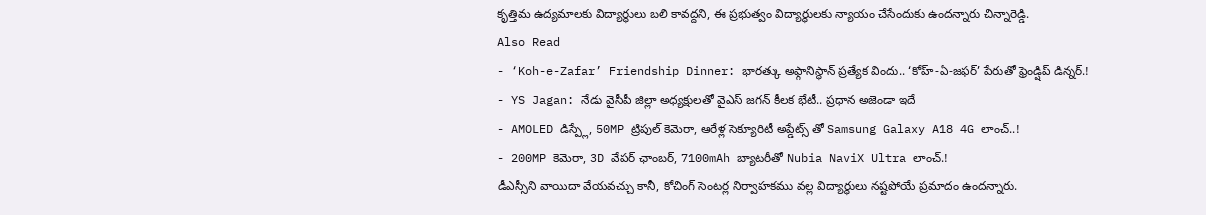కృత్తిమ ఉద్యమాలకు విద్యార్థులు బలి కావద్దని, ఈ ప్రభుత్వం విద్యార్థులకు న్యాయం చేసేందుకు ఉందన్నారు చిన్నారెడ్డి.
Also Read
- ‘Koh-e-Zafar’ Friendship Dinner: భారత్కు అఫ్గానిస్థాన్ ప్రత్యేక విందు.. ‘కోహ్-ఏ-జఫర్’ పేరుతో ఫ్రెండ్షిప్ డిన్నర్.!
- YS Jagan: నేడు వైసీపీ జిల్లా అధ్యక్షులతో వైఎస్ జగన్ కీలక భేటీ.. ప్రధాన అజెండా ఇదే
- AMOLED డిస్ప్లే, 50MP ట్రిపుల్ కెమెరా, ఆరేళ్ల సెక్యూరిటీ అప్డేట్స్ తో Samsung Galaxy A18 4G లాంచ్..!
- 200MP కెమెరా, 3D వేపర్ ఛాంబర్, 7100mAh బ్యాటరీతో Nubia NaviX Ultra లాంచ్.!
డీఎస్సీని వాయిదా వేయవచ్చు కానీ, కోచింగ్ సెంటర్ల నిర్వాహకము వల్ల విద్యార్థులు నష్టపోయే ప్రమాదం ఉందన్నారు.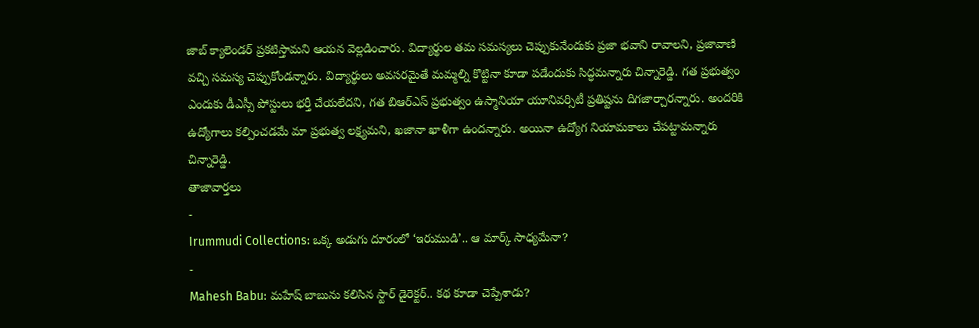జాబ్ క్యాలెండర్ ప్రకటిస్తామని ఆయన వెల్లడించారు. విద్యార్థుల తమ సమస్యలు చెప్పుకునేందుకు ప్రజా భవాని రావాలని, ప్రజావాణి వచ్చి సమస్య చెప్పుకోండన్నారు. విద్యార్థులు అవసరమైతే మమ్మల్ని కొట్టినా కూడా పడేందుకు సిద్ధమన్నారు చిన్నారెడ్డి. గత ప్రభుత్వం ఎందుకు డీఎస్సీ పోస్టులు భర్తీ చేయలేదని, గత బిఆర్ఎస్ ప్రభుత్వం ఉస్మానియా యూనివర్సిటీ ప్రతిష్టను దిగజార్చారన్నారు. అందరికి ఉద్యోగాలు కల్పించడమే మా ప్రభుత్వ లక్ష్యమని, ఖజానా ఖాళీగా ఉందన్నారు. అయినా ఉద్యోగ నియామకాలు చేపట్టామన్నారు చిన్నారెడ్డి.
తాజావార్తలు
-
Irummudi Collections: ఒక్క అడుగు దూరంలో ‘ఇరుముడి’.. ఆ మార్క్ సాధ్యమేనా?
-
Mahesh Babu: మహేష్ బాబును కలిసిన స్టార్ డైరెక్టర్.. కథ కూడా చెప్పేశాడు?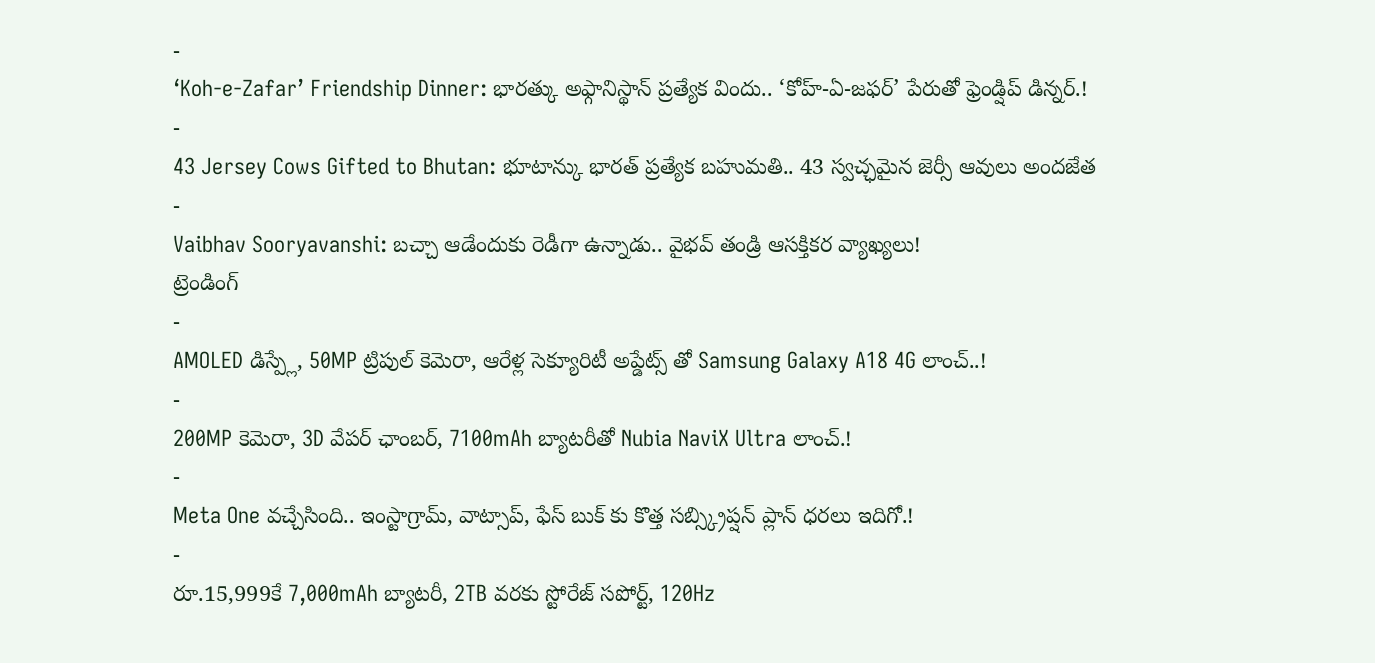-
‘Koh-e-Zafar’ Friendship Dinner: భారత్కు అఫ్గానిస్థాన్ ప్రత్యేక విందు.. ‘కోహ్-ఏ-జఫర్’ పేరుతో ఫ్రెండ్షిప్ డిన్నర్.!
-
43 Jersey Cows Gifted to Bhutan: భూటాన్కు భారత్ ప్రత్యేక బహుమతి.. 43 స్వచ్ఛమైన జెర్సీ ఆవులు అందజేత
-
Vaibhav Sooryavanshi: బచ్చా ఆడేందుకు రెడీగా ఉన్నాడు.. వైభవ్ తండ్రి ఆసక్తికర వ్యాఖ్యలు!
ట్రెండింగ్
-
AMOLED డిస్ప్లే, 50MP ట్రిపుల్ కెమెరా, ఆరేళ్ల సెక్యూరిటీ అప్డేట్స్ తో Samsung Galaxy A18 4G లాంచ్..!
-
200MP కెమెరా, 3D వేపర్ ఛాంబర్, 7100mAh బ్యాటరీతో Nubia NaviX Ultra లాంచ్.!
-
Meta One వచ్చేసింది.. ఇంస్టాగ్రామ్, వాట్సాప్, ఫేస్ బుక్ కు కొత్త సబ్స్క్రిప్షన్ ప్లాన్ ధరలు ఇదిగో.!
-
రూ.15,999కే 7,000mAh బ్యాటరీ, 2TB వరకు స్టోరేజ్ సపోర్ట్, 120Hz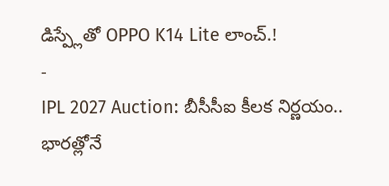డిస్ప్లేతో OPPO K14 Lite లాంచ్.!
-
IPL 2027 Auction: బీసీసీఐ కీలక నిర్ణయం.. భారత్లోనే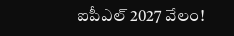ఐపీఎల్ 2027 వేలం!